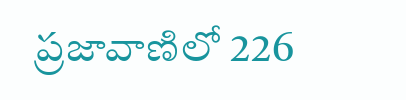ప్రజావాణిలో 226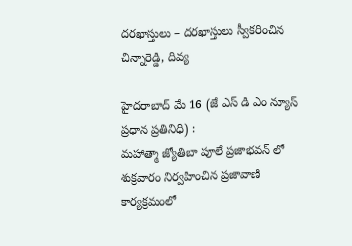దరఖాస్తులు – దరఖాస్తులు స్వీకరించిన చిన్నారెడ్డి, దివ్య

హైదరాబాద్ మే 16 (జే ఎస్ డి ఎం న్యూస్ ప్రధాన ప్రతినిధి) :
మహాత్మా జ్యోతిబా పూలే ప్రజాభవన్ లో శుక్రవారం నిర్వహించిన ప్రజావాణి కార్యక్రమంలో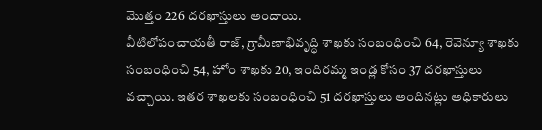మొత్తం 226 దరఖాస్తులు అందాయి.
వీటిలోపంచాయతీ రాజ్, గ్రామీణాభివృద్ధి శాఖకు సంబంధించి 64, రెవెన్యూ శాఖకు సంబంధించి 54, హోం శాఖకు 20, ఇందిరమ్మ ఇండ్ల కోసం 37 దరఖాస్తులు వచ్చాయి. ఇతర శాఖలకు సంబంధించి 51 దరఖాస్తులు అందినట్లు అధికారులు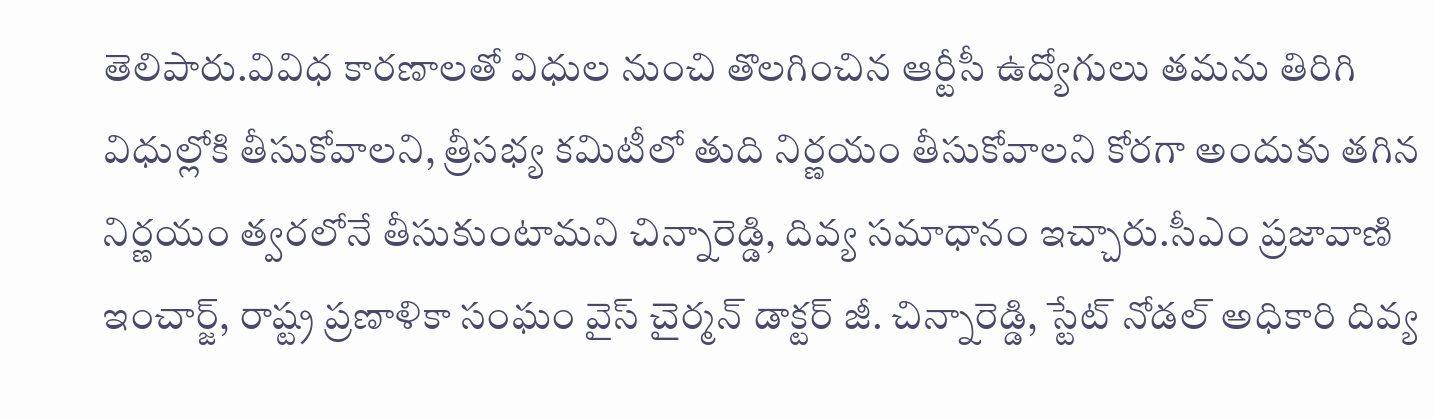తెలిపారు.వివిధ కారణాలతో విధుల నుంచి తొలగించిన ఆర్టీసీ ఉద్యోగులు తమను తిరిగి విధుల్లోకి తీసుకోవాలని, త్రీసభ్య కమిటీలో తుది నిర్ణయం తీసుకోవాలని కోరగా అందుకు తగిన నిర్ణయం త్వరలోనే తీసుకుంటామని చిన్నారెడ్డి, దివ్య సమాధానం ఇచ్చారు.సీఎం ప్రజావాణి ఇంచార్జ్, రాష్ట్ర ప్రణాళికా సంఘం వైస్ చైర్మన్ డాక్టర్ జీ. చిన్నారెడ్డి, స్టేట్ నోడల్ అధికారి దివ్య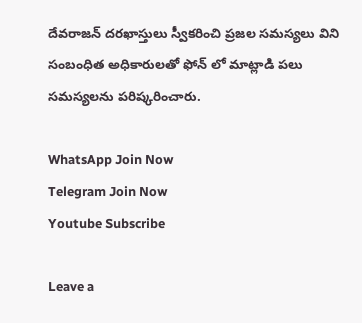దేవరాజన్ దరఖాస్తులు స్వీకరించి ప్రజల సమస్యలు విని సంబంధిత అధికారులతో ఫోన్ లో మాట్లాడి పలు సమస్యలను పరిష్కరించారు.

WhatsApp Join Now
Telegram Join Now
Youtube Subscribe

Leave a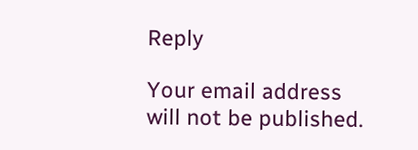Reply

Your email address will not be published.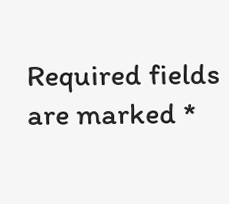Required fields are marked *